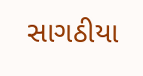સાગઠીયા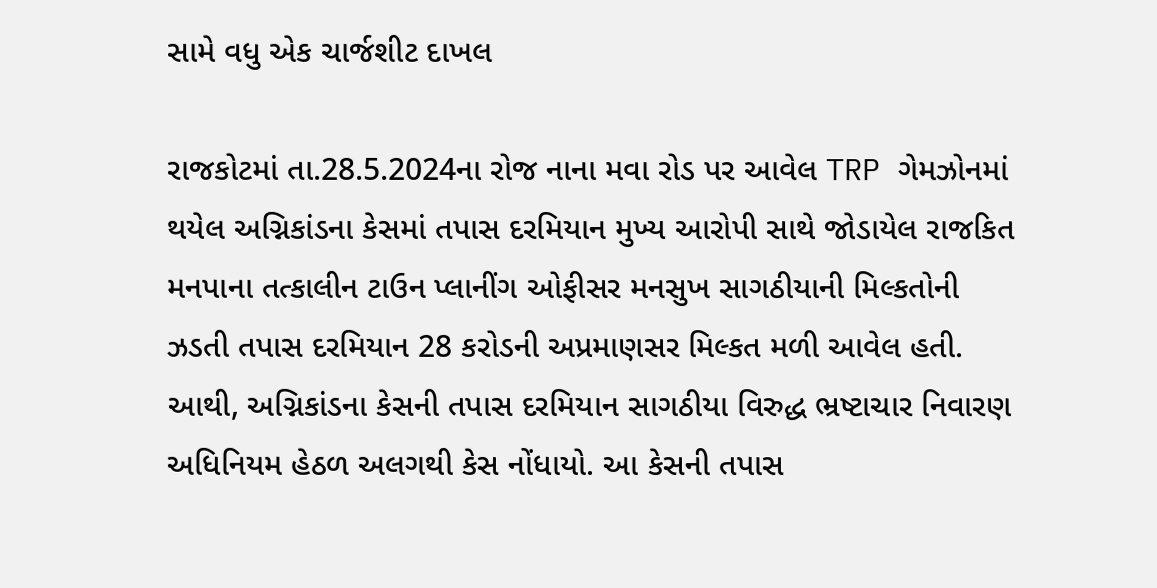સામે વધુ એક ચાર્જશીટ દાખલ

રાજકોટમાં તા.28.5.2024ના રોજ નાના મવા રોડ પર આવેલ TRP ગેમઝોનમાં થયેલ અગ્નિકાંડના કેસમાં તપાસ દરમિયાન મુખ્ય આરોપી સાથે જોડાયેલ રાજકિત મનપાના તત્કાલીન ટાઉન પ્લાનીંગ ઓફીસર મનસુખ સાગઠીયાની મિલ્કતોની ઝડતી તપાસ દરમિયાન 28 કરોડની અપ્રમાણસર મિલ્કત મળી આવેલ હતી. આથી, અગ્નિકાંડના કેસની તપાસ દરમિયાન સાગઠીયા વિરુદ્ધ ભ્રષ્ટાચાર નિવારણ અધિનિયમ હેઠળ અલગથી કેસ નોંધાયો. આ કેસની તપાસ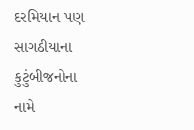દરમિયાન પણ સાગઠીયાના કુટુંબીજનોના નામે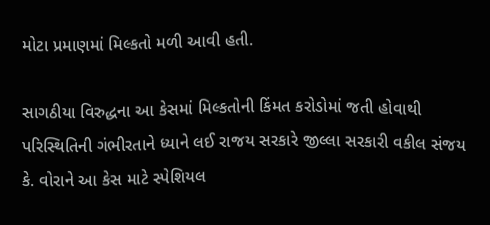મોટા પ્રમાણમાં મિલ્કતો મળી આવી હતી.

સાગઠીયા વિરુદ્ધના આ કેસમાં મિલ્કતોની કિંમત કરોડોમાં જતી હોવાથી પરિસ્થિતિની ગંભીરતાને ધ્યાને લઈ રાજય સરકારે જીલ્લા સરકારી વકીલ સંજય કે. વોરાને આ કેસ માટે સ્પેશિયલ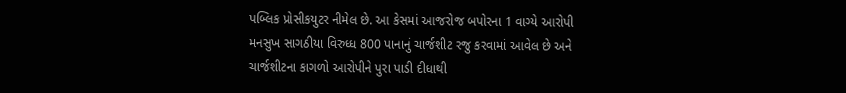પબ્લિક પ્રોસીકયુટર નીમેલ છે. આ કેસમાં આજરોજ બપોરના 1 વાગ્યે આરોપી મનસુખ સાગઠીયા વિરુધ્ધ 800 પાનાનું ચાર્જશીટ રજુ કરવામાં આવેલ છે અને ચાર્જશીટના કાગળો આરોપીને પુરા પાડી દીધાથી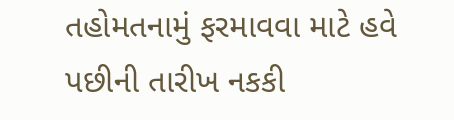તહોમતનામું ફરમાવવા માટે હવે પછીની તારીખ નકકી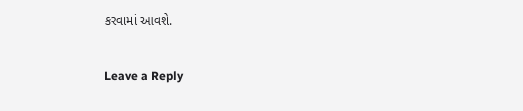કરવામાં આવશે.

Leave a Reply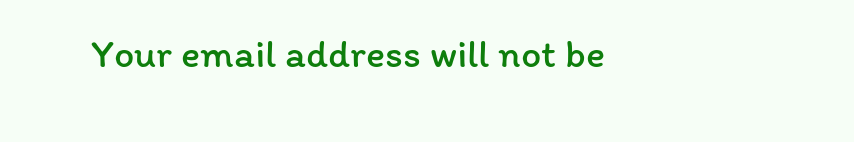Your email address will not be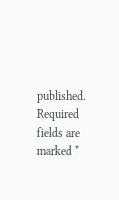published. Required fields are marked *